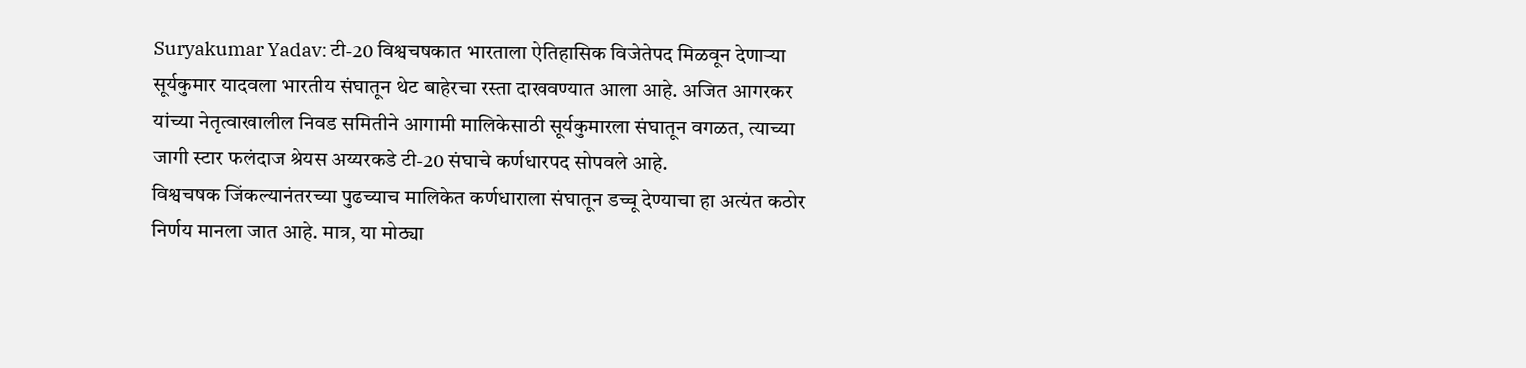Suryakumar Yadav: टी-20 विश्वचषकात भारताला ऐतिहासिक विजेतेपद मिळवून देणाऱ्या सूर्यकुमार यादवला भारतीय संघातून थेट बाहेरचा रस्ता दाखवण्यात आला आहे. अजित आगरकर यांच्या नेतृत्वाखालील निवड समितीने आगामी मालिकेसाठी सूर्यकुमारला संघातून वगळत, त्याच्या जागी स्टार फलंदाज श्रेयस अय्यरकडे टी-20 संघाचे कर्णधारपद सोपवले आहे.
विश्वचषक जिंकल्यानंतरच्या पुढच्याच मालिकेत कर्णधाराला संघातून डच्चू देण्याचा हा अत्यंत कठोर निर्णय मानला जात आहे. मात्र, या मोठ्या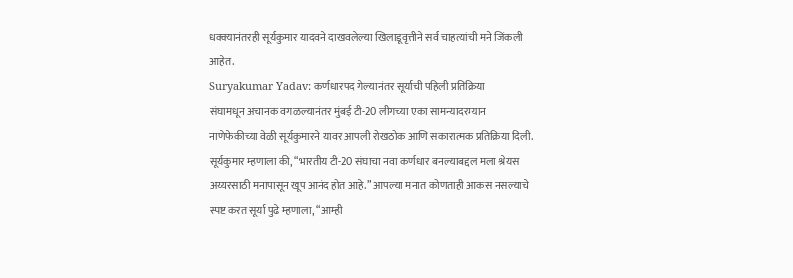धक्क्यानंतरही सूर्यकुमार यादवने दाखवलेल्या खिलाडूवृत्तीने सर्व चाहत्यांची मने जिंकली आहेत.
Suryakumar Yadav: कर्णधारपद गेल्यानंतर सूर्याची पहिली प्रतिक्रिया
संघामधून अचानक वगळल्यानंतर मुंबई टी-20 लीगच्या एका सामन्यादरम्यान नाणेफेकीच्या वेळी सूर्यकुमारने यावर आपली रोखठोक आणि सकारात्मक प्रतिक्रिया दिली.
सूर्यकुमार म्हणाला की, “भारतीय टी-20 संघाचा नवा कर्णधार बनल्याबद्दल मला श्रेयस अय्यरसाठी मनापासून खूप आनंद होत आहे.” आपल्या मनात कोणताही आकस नसल्याचे स्पष्ट करत सूर्या पुढे म्हणाला, “आम्ही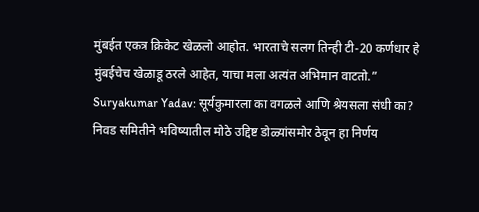मुंबईत एकत्र क्रिकेट खेळलो आहोत. भारताचे सलग तिन्ही टी-20 कर्णधार हे मुंबईचेच खेळाडू ठरले आहेत, याचा मला अत्यंत अभिमान वाटतो.”
Suryakumar Yadav: सूर्यकुमारला का वगळले आणि श्रेयसला संधी का?
निवड समितीने भविष्यातील मोठे उद्दिष्ट डोळ्यांसमोर ठेवून हा निर्णय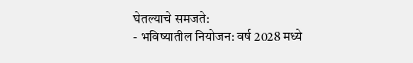घेतल्याचे समजते:
- भविष्यातील नियोजन: वर्ष 2028 मध्ये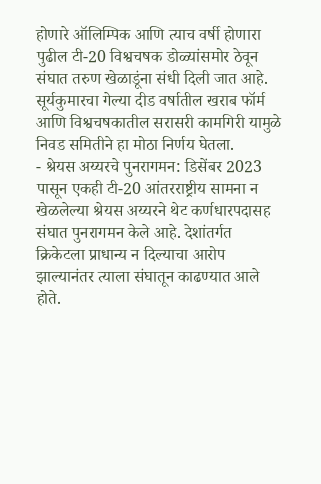होणारे ऑलिम्पिक आणि त्याच वर्षी होणारा पुढील टी-20 विश्वचषक डोळ्यांसमोर ठेवून संघात तरुण खेळाडूंना संधी दिली जात आहे. सूर्यकुमारचा गेल्या दीड वर्षातील खराब फॉर्म आणि विश्वचषकातील सरासरी कामगिरी यामुळे निवड समितीने हा मोठा निर्णय घेतला.
- श्रेयस अय्यरचे पुनरागमन: डिसेंबर 2023 पासून एकही टी-20 आंतरराष्ट्रीय सामना न खेळलेल्या श्रेयस अय्यरने थेट कर्णधारपदासह संघात पुनरागमन केले आहे. देशांतर्गत क्रिकेटला प्राधान्य न दिल्याचा आरोप झाल्यानंतर त्याला संघातून काढण्यात आले होते.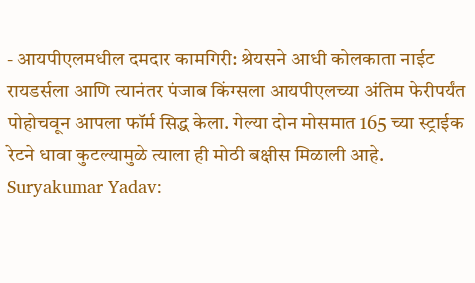- आयपीएलमधील दमदार कामगिरी: श्रेयसने आधी कोलकाता नाईट रायडर्सला आणि त्यानंतर पंजाब किंग्सला आयपीएलच्या अंतिम फेरीपर्यंत पोहोचवून आपला फॉर्म सिद्ध केला. गेल्या दोन मोसमात 165 च्या स्ट्राईक रेटने धावा कुटल्यामुळे त्याला ही मोठी बक्षीस मिळाली आहे.
Suryakumar Yadav: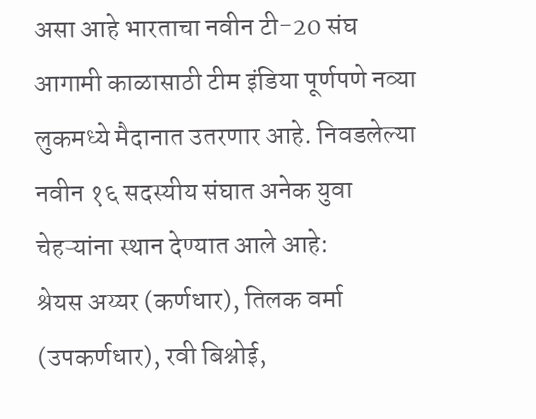असा आहे भारताचा नवीन टी-20 संघ
आगामी काळासाठी टीम इंडिया पूर्णपणे नव्या लुकमध्ये मैदानात उतरणार आहे. निवडलेल्या नवीन १६ सदस्यीय संघात अनेक युवा चेहऱ्यांना स्थान देण्यात आले आहे:
श्रेयस अय्यर (कर्णधार), तिलक वर्मा (उपकर्णधार), रवी बिश्नोई,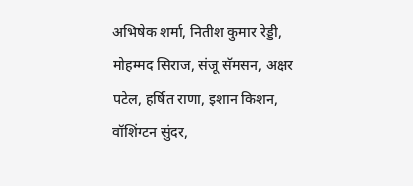अभिषेक शर्मा, नितीश कुमार रेड्डी, मोहम्मद सिराज, संजू सॅमसन, अक्षर पटेल, हर्षित राणा, इशान किशन, वॉशिंग्टन सुंदर,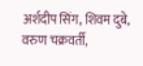अर्शदीप सिंग, शिवम दुबे, वरुण चक्रवर्ती,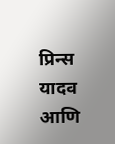प्रिन्स यादव आणि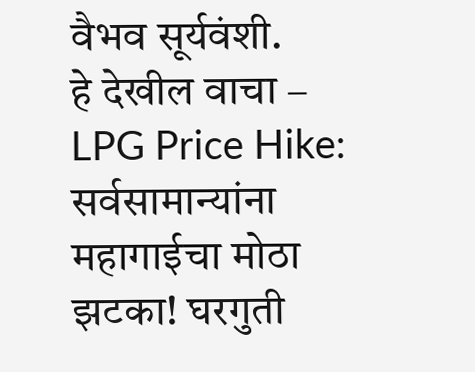वैभव सूर्यवंशी.
हे देखील वाचा – LPG Price Hike: सर्वसामान्यांना महागाईचा मोठा झटका! घरगुती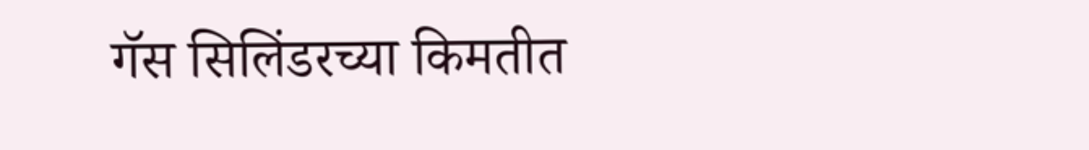गॅस सिलिंडरच्या किमतीत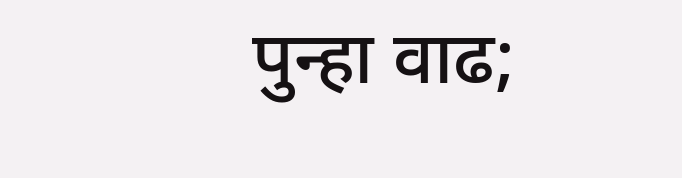पुन्हा वाढ;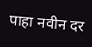पाहा नवीन दर